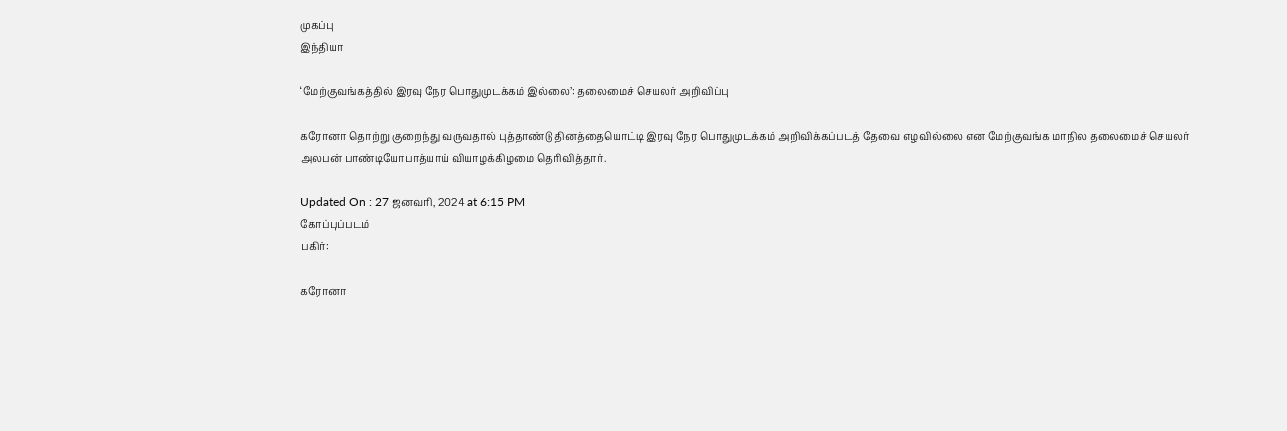முகப்பு
இந்தியா

‘மேற்குவங்கத்தில் இரவு நேர பொதுமுடக்கம் இல்லை’: தலைமைச் செயலர் அறிவிப்பு

கரோனா தொற்று குறைந்து வருவதால் புத்தாண்டு தினத்தையொட்டி இரவு நேர பொதுமுடக்கம் அறிவிக்கப்படத் தேவை எழவில்லை என மேற்குவங்க மாநில தலைமைச் செயலர்  அலபன் பாண்டியோபாத்யாய் வியாழக்கிழமை தெரிவித்தார்.

Updated On : 27 ஜனவரி, 2024 at 6:15 PM
கோப்புப்படம்
பகிர்:

கரோனா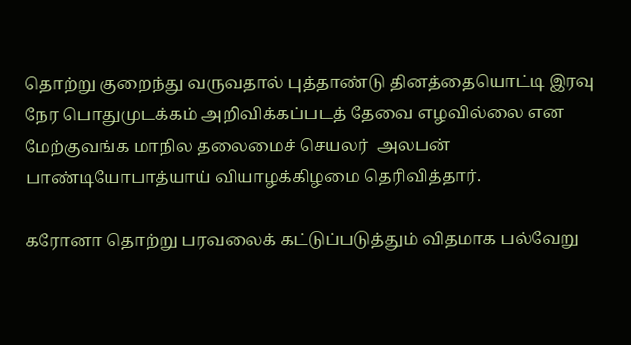தொற்று குறைந்து வருவதால் புத்தாண்டு தினத்தையொட்டி இரவு நேர பொதுமுடக்கம் அறிவிக்கப்படத் தேவை எழவில்லை என மேற்குவங்க மாநில தலைமைச் செயலர்  அலபன் பாண்டியோபாத்யாய் வியாழக்கிழமை தெரிவித்தார்.

கரோனா தொற்று பரவலைக் கட்டுப்படுத்தும் விதமாக பல்வேறு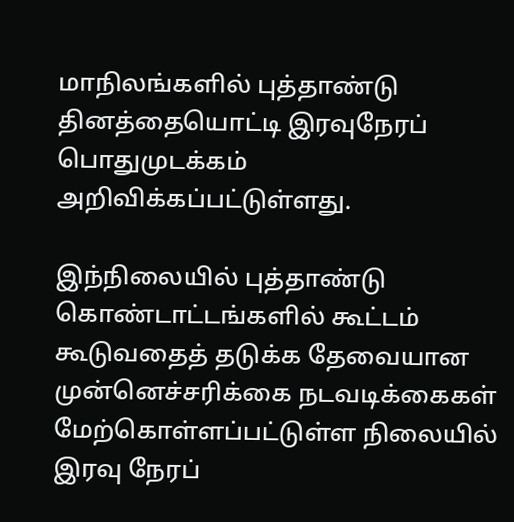மாநிலங்களில் புத்தாண்டு தினத்தையொட்டி இரவுநேரப் பொதுமுடக்கம் அறிவிக்கப்பட்டுள்ளது.

இந்நிலையில் புத்தாண்டு கொண்டாட்டங்களில் கூட்டம் கூடுவதைத் தடுக்க தேவையான முன்னெச்சரிக்கை நடவடிக்கைகள் மேற்கொள்ளப்பட்டுள்ள நிலையில் இரவு நேரப்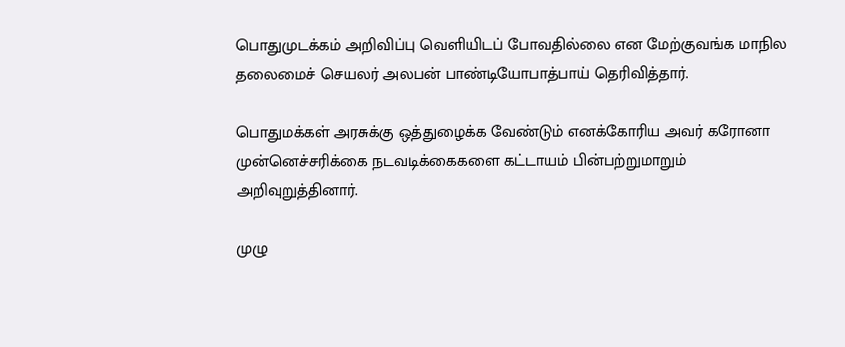பொதுமுடக்கம் அறிவிப்பு வெளியிடப் போவதில்லை என மேற்குவங்க மாநில தலைமைச் செயலர் அலபன் பாண்டியோபாத்பாய் தெரிவித்தார்.

பொதுமக்கள் அரசுக்கு ஒத்துழைக்க வேண்டும் எனக்கோரிய அவர் கரோனா முன்னெச்சரிக்கை நடவடிக்கைகளை கட்டாயம் பின்பற்றுமாறும் அறிவுறுத்தினார்.

முழு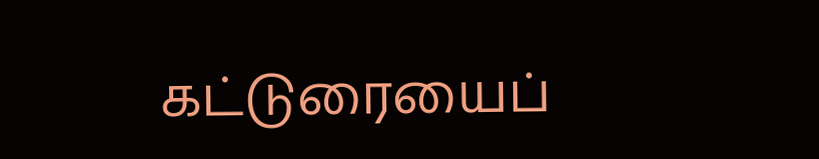கட்டுரையைப்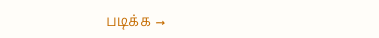படிக்க →